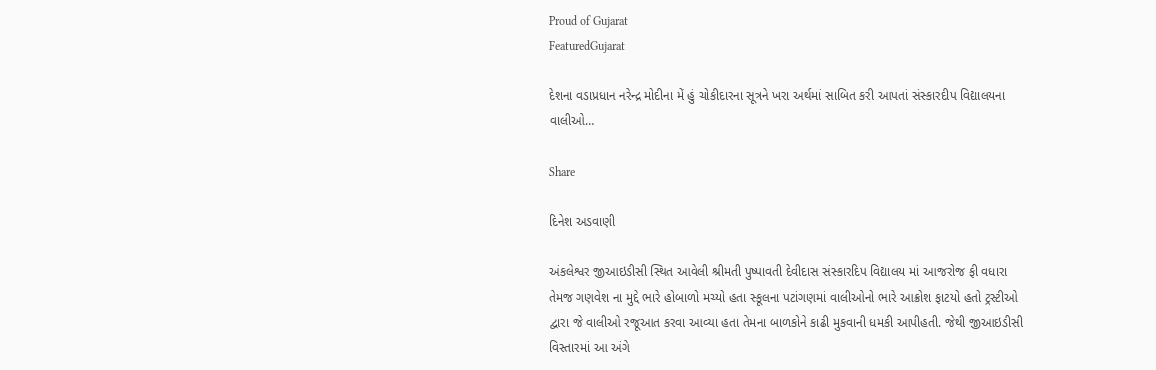Proud of Gujarat
FeaturedGujarat

દેશના વડાપ્રધાન નરેન્દ્ર મોદીના મેં હું ચોકીદારના સૂત્રને ખરા અર્થમાં સાબિત કરી આપતાં સંસ્કારદીપ વિદ્યાલયના વાલીઓ…

Share

દિનેશ અડવાણી

અંકલેશ્વર જીઆઇડીસી સ્થિત આવેલી શ્રીમતી પુષ્પાવતી દેવીદાસ સંસ્કારદિપ વિદ્યાલય માં આજરોજ ફી વધારા તેમજ ગણવેશ ના મુદ્દે ભારે હોબાળો મચ્યો હતા સ્કૂલના પટાંગણમાં વાલીઓનો ભારે આક્રોશ ફાટયો હતો ટ્રસ્ટીઓ દ્વારા જે વાલીઓ રજૂઆત કરવા આવ્યા હતા તેમના બાળકોને કાઢી મુકવાની ધમકી આપીહતી. જેથી જીઆઇડીસી વિસ્તારમાં આ અંગે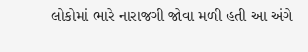લોકોમાં ભારે નારાજગી જોવા મળી હતી આ અંગે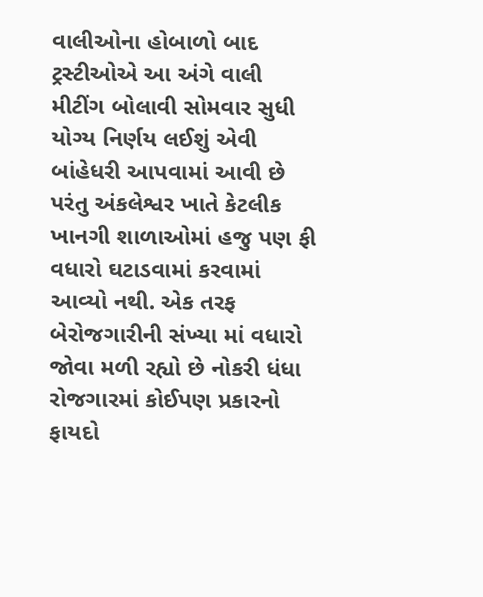વાલીઓના હોબાળો બાદ ટ્રસ્ટીઓએ આ અંગે વાલી મીટીંગ બોલાવી સોમવાર સુધી યોગ્ય નિર્ણય લઈશું એવી બાંહેધરી આપવામાં આવી છે પરંતુ અંકલેશ્વર ખાતે કેટલીક ખાનગી શાળાઓમાં હજુ પણ ફી વધારો ઘટાડવામાં કરવામાં આવ્યો નથી. એક તરફ બેરોજગારીની સંખ્યા માં વધારો જોવા મળી રહ્યો છે નોકરી ધંધા રોજગારમાં કોઈપણ પ્રકારનો ફાયદો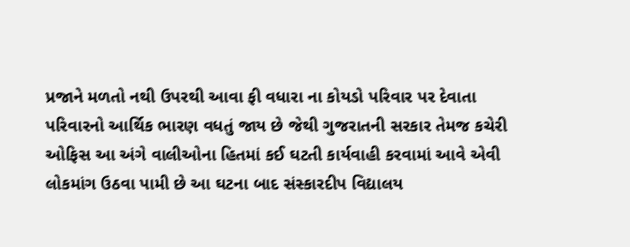પ્રજાને મળતો નથી ઉપરથી આવા ફી વધારા ના કોયડો પરિવાર પર દેવાતા પરિવારનો આર્થિક ભારણ વધતું જાય છે જેથી ગુજરાતની સરકાર તેમજ કચેરી ઓફિસ આ અંગે વાલીઓના હિતમાં કઈ ઘટતી કાર્યવાહી કરવામાં આવે એવી લોકમાંગ ઉઠવા પામી છે આ ઘટના બાદ સંસ્કારદીપ વિદ્યાલય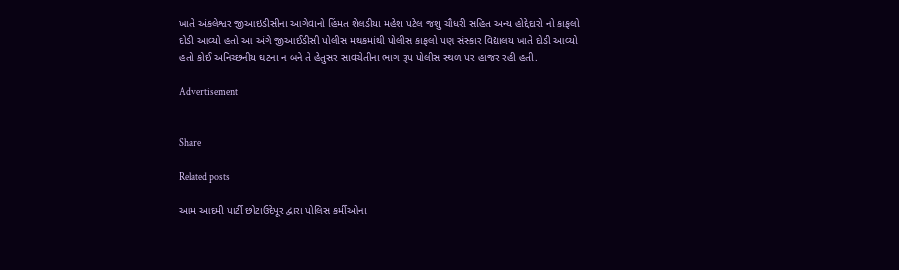ખાતે અંકલેશ્વર જીઆઇડીસીના આગેવાનો હિંમત શેલડીયા મહેશ પટેલ જશુ ચૌધરી સહિત અન્ય હોદ્દેદારો નો કાફલો દોડી આવ્યો હતો આ અંગે જીઆઈડીસી પોલીસ મથકમાંથી પોલીસ કાફલો પણ સંસ્કાર વિદ્યાલય ખાતે દોડી આવ્યો હતો કોઈ અનિચ્છનીય ઘટના ન બને તે હેતુસર સાવચેતીના ભાગ રૂપ પોલીસ સ્થળ પર હાજર રહી હતી.

Advertisement


Share

Related posts

આમ આદમી પાર્ટી છોટાઉદેપૂર દ્વારા પોલિસ કર્મીઓના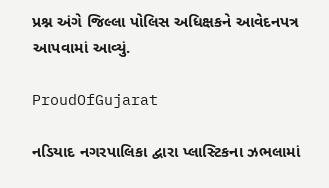પ્રશ્ન અંગે જિલ્લા પોલિસ અધિક્ષકને આવેદનપત્ર આપવામાં આવ્યું.

ProudOfGujarat

નડિયાદ નગરપાલિકા દ્વારા પ્લાસ્ટિકના ઝભલામાં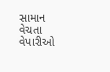સામાન વેચતા વેપારીઓ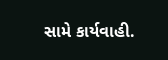સામે કાર્યવાહી.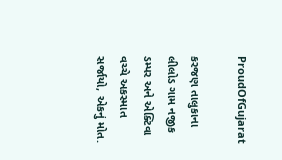ProudOfGujarat

કરજણ તાલુકાના લીલોડ ગામ નજીક ડમ્પર અને એક્ટિવા વચ્ચે અકસ્માત સર્જાયો, એકનું મોત.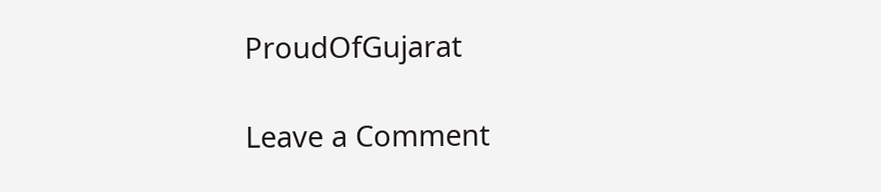ProudOfGujarat

Leave a Comment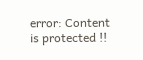error: Content is protected !!